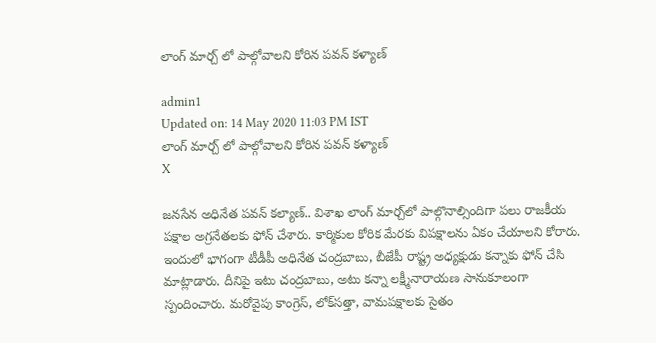లాంగ్ మార్చ్ లో పాల్గోవాలని కోరిన పవన్ కళ్యాణ్

admin1
Updated on: 14 May 2020 11:03 PM IST
లాంగ్ మార్చ్ లో పాల్గోవాలని కోరిన పవన్ కళ్యాణ్
X

జనసేన అధినేత పవన్‌ కల్యాణ్‌.. విశాఖ లాంగ్‌ మార్చ్‌లో పాల్గొనాల్సిందిగా పలు రాజకీయ పక్షాల అగ్రనేతలకు ఫోన్‌ చేశారు. కార్మికుల కోరిక మేరకు విపక్షాలను ఏకం చేయాలని కోరారు. ఇందులో భాగంగా టీడీపీ అధినేత చంద్రబాబు, బీజేపీ రాష్ట్ర అధ్యక్షుడు కన్నాకు ఫోన్‌ చేసి మాట్లాడారు. దీనిపై ఇటు చంద్రబాబు, అటు కన్నా లక్ష్మీనారాయణ సానుకూలంగా స్పందించారు. మరోవైపు కాంగ్రెస్‌, లోక్‌సత్తా, వామపక్షాలకు సైతం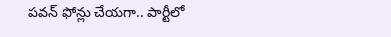పవన్‌ ఫోన్లు చేయగా.. పార్టీలో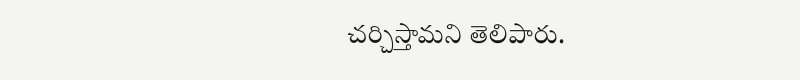చర్చిస్తామని తెలిపారు.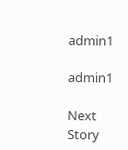admin1

admin1

Next Story